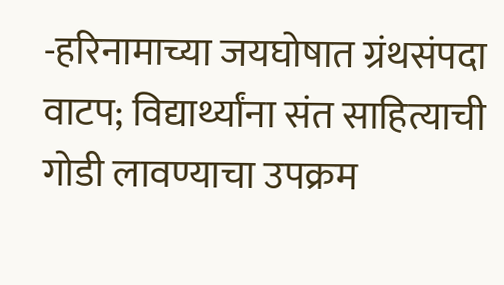-हरिनामाच्या जयघोषात ग्रंथसंपदा वाटप; विद्यार्थ्यांना संत साहित्याची गोडी लावण्याचा उपक्रम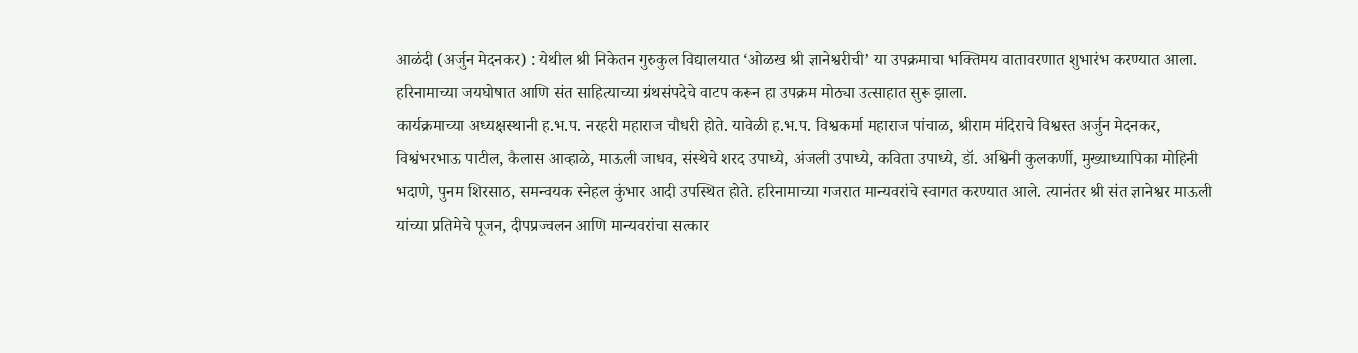आळंदी (अर्जुन मेदनकर) : येथील श्री निकेतन गुरुकुल विद्यालयात ‘ओळख श्री ज्ञानेश्वरीची’ या उपक्रमाचा भक्तिमय वातावरणात शुभारंभ करण्यात आला. हरिनामाच्या जयघोषात आणि संत साहित्याच्या ग्रंथसंपदेचे वाटप करून हा उपक्रम मोठ्या उत्साहात सुरू झाला.
कार्यक्रमाच्या अध्यक्षस्थानी ह.भ.प. नरहरी महाराज चौधरी होते. यावेळी ह.भ.प. विश्वकर्मा महाराज पांचाळ, श्रीराम मंदिराचे विश्वस्त अर्जुन मेदनकर, विश्वंभरभाऊ पाटील, कैलास आव्हाळे, माऊली जाधव, संस्थेचे शरद उपाध्ये, अंजली उपाध्ये, कविता उपाध्ये, डॉ. अश्विनी कुलकर्णी, मुख्याध्यापिका मोहिनी भदाणे, पुनम शिरसाठ, समन्वयक स्नेहल कुंभार आदी उपस्थित होते. हरिनामाच्या गजरात मान्यवरांचे स्वागत करण्यात आले. त्यानंतर श्री संत ज्ञानेश्वर माऊली यांच्या प्रतिमेचे पूजन, दीपप्रज्वलन आणि मान्यवरांचा सत्कार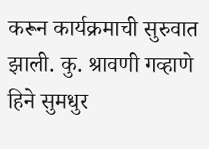करून कार्यक्रमाची सुरुवात झाली. कु. श्रावणी गव्हाणे हिने सुमधुर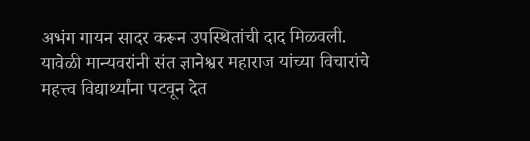अभंग गायन सादर करून उपस्थितांची दाद मिळवली. यावेळी मान्यवरांनी संत ज्ञानेश्वर महाराज यांच्या विचारांचे महत्त्व विद्यार्थ्यांना पटवून देत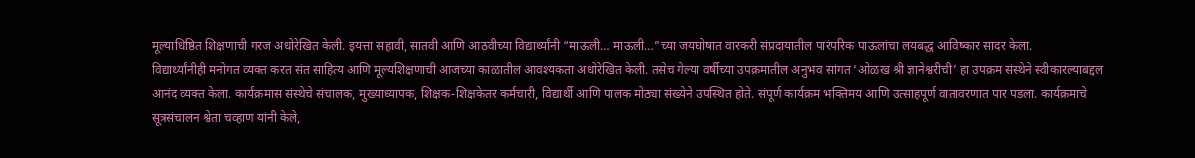मूल्याधिष्ठित शिक्षणाची गरज अधोरेखित केली. इयत्ता सहावी, सातवी आणि आठवीच्या विद्यार्थ्यांनी “माऊली… माऊली…”च्या जयघोषात वारकरी संप्रदायातील पारंपरिक पाऊलांचा लयबद्ध आविष्कार सादर केला.
विद्यार्थ्यांनीही मनोगत व्यक्त करत संत साहित्य आणि मूल्यशिक्षणाची आजच्या काळातील आवश्यकता अधोरेखित केली. तसेच गेल्या वर्षीच्या उपक्रमातील अनुभव सांगत ‘ओळख श्री ज्ञानेश्वरीची’ हा उपक्रम संस्थेने स्वीकारल्याबद्दल आनंद व्यक्त केला. कार्यक्रमास संस्थेचे संचालक, मुख्याध्यापक, शिक्षक-शिक्षकेतर कर्मचारी, विद्यार्थी आणि पालक मोठ्या संख्येने उपस्थित होते. संपूर्ण कार्यक्रम भक्तिमय आणि उत्साहपूर्ण वातावरणात पार पडला. कार्यक्रमाचे सूत्रसंचालन श्वेता चव्हाण यांनी केले,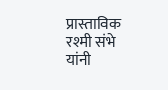प्रास्ताविक रश्मी संभे यांनी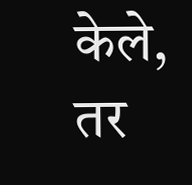केले, तर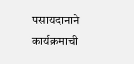पसायदानाने कार्यक्रमाची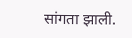सांगता झाली.